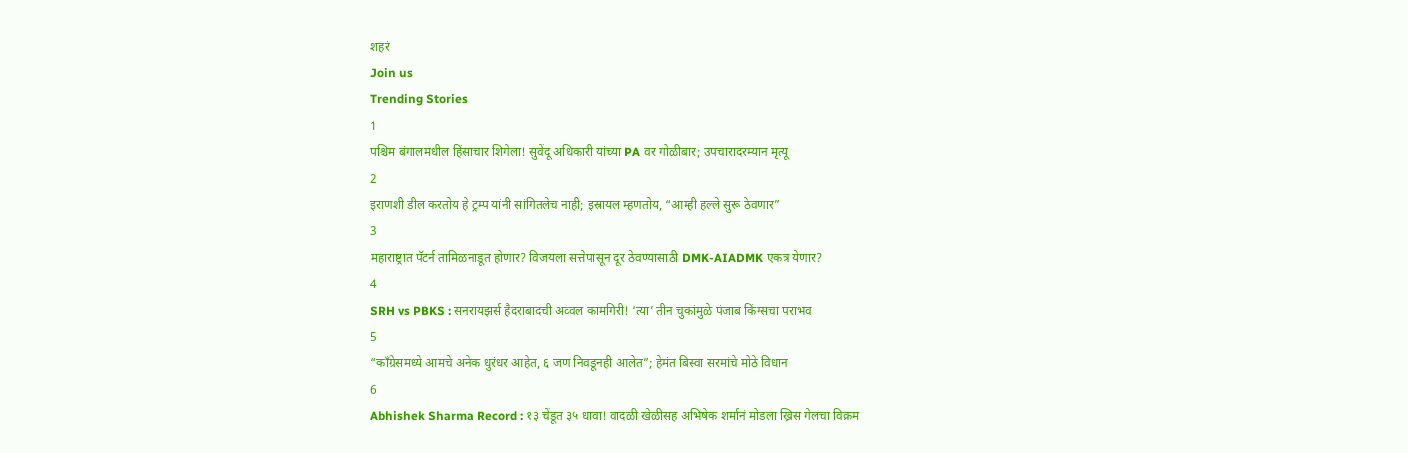शहरं
Join us
Trending Stories
1
पश्चिम बंगालमधील हिंसाचार शिगेला! सुवेंदू अधिकारी यांच्या PA वर गोळीबार; उपचारादरम्यान मृत्यू
2
इराणशी डील करतोय हे ट्रम्प यांनी सांगितलेच नाही; इस्रायल म्हणतोय, “आम्ही हल्ले सुरू ठेवणार”
3
महाराष्ट्रात पॅटर्न तामिळनाडूत होणार? विजयला सत्तेपासून दूर ठेवण्यासाठी DMK-AIADMK एकत्र येणार?
4
SRH vs PBKS : सनरायझर्स हैदराबादची अव्वल कामगिरी! ‘त्या’ तीन चुकांमुळे पंजाब किंग्सचा पराभव
5
“काँग्रेसमध्ये आमचे अनेक धुरंधर आहेत, ६ जण निवडूनही आलेत”; हेमंत बिस्वा सरमांचे मोठे विधान
6
Abhishek Sharma Record : १३ चेंडूत ३५ धावा! वादळी खेळीसह अभिषेक शर्मानं मोडला ख्रिस गेलचा विक्रम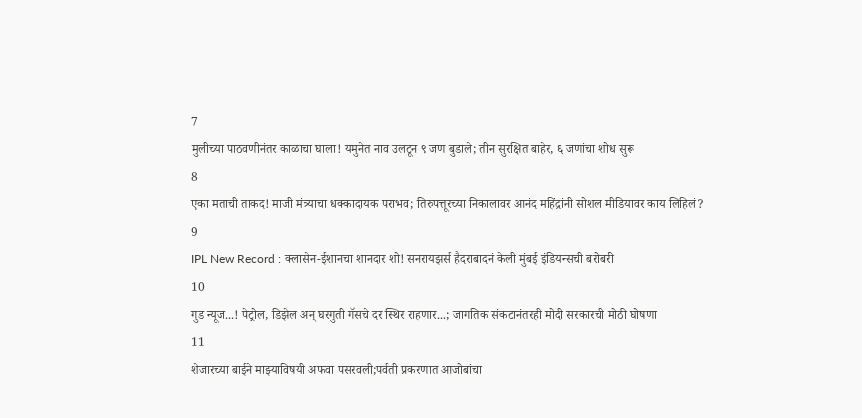7
मुलीच्या पाठवणीनंतर काळाचा घाला! यमुनेत नाव उलटून ९ जण बुडाले; तीन सुरक्षित बाहेर, ६ जणांचा शोध सुरू
8
एका मताची ताकद! माजी मंत्र्याचा धक्कादायक पराभव; तिरुपत्तूरच्या निकालावर आनंद महिंद्रांनी सोशल मीडियावर काय लिहिलं?
9
IPL New Record : क्लासेन-ईशानचा शानदार शो! सनरायझर्स हैदराबादनं केली मुंबई इंडियन्सची बरोबरी
10
गुड न्यूज...! पेट्रोल, डिझेल अन् घरगुती गॅसचे दर स्थिर राहणार...; जागतिक संकटानंतरही मोदी सरकारची मोठी घोषणा
11
शेजारच्या बाईने माझ्याविषयी अफवा पसरवली;पर्वती प्रकरणात आजोबांचा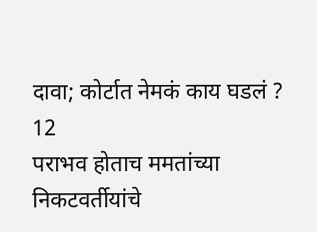दावा; कोर्टात नेमकं काय घडलं ?
12
पराभव होताच ममतांच्या निकटवर्तीयांचे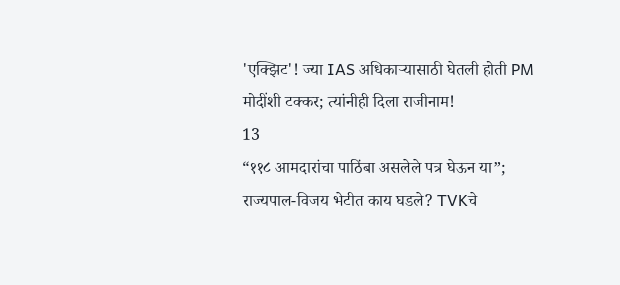'एक्झिट'! ज्या IAS अधिकाऱ्यासाठी घेतली होती PM मोदींशी टक्कर; त्यांनीही दिला राजीनाम!
13
“११८ आमदारांचा पाठिंबा असलेले पत्र घेऊन या”; राज्यपाल-विजय भेटीत काय घडले? TVKचे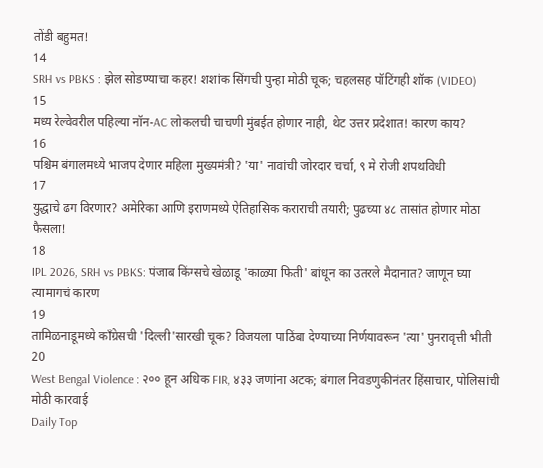तोंडी बहुमत!
14
SRH vs PBKS : झेल सोडण्याचा कहर! शशांक सिंगची पुन्हा मोठी चूक; चहलसह पॉटिंगही शॉक (VIDEO)
15
मध्य रेल्वेवरील पहिल्या नॉन-AC लोकलची चाचणी मुंबईत होणार नाही, थेट उत्तर प्रदेशात! कारण काय?
16
पश्चिम बंगालमध्ये भाजप देणार महिला मुख्यमंत्री? 'या' नावांची जोरदार चर्चा, ९ मे रोजी शपथविधी
17
युद्धाचे ढग विरणार? अमेरिका आणि इराणमध्ये ऐतिहासिक कराराची तयारी; पुढच्या ४८ तासांत होणार मोठा फैसला!
18
IPL 2026, SRH vs PBKS: पंजाब किंग्सचे खेळाडू 'काळ्या फिती' बांधून का उतरले मैदानात? जाणून घ्या त्यामागचं कारण
19
तामिळनाडूमध्ये काँग्रेसची 'दिल्ली'सारखी चूक? विजयला पाठिंबा देण्याच्या निर्णयावरून 'त्या' पुनरावृत्ती भीती
20
West Bengal Violence : २०० हून अधिक FIR, ४३३ जणांना अटक; बंगाल निवडणुकीनंतर हिंसाचार, पोलिसांची मोठी कारवाई
Daily Top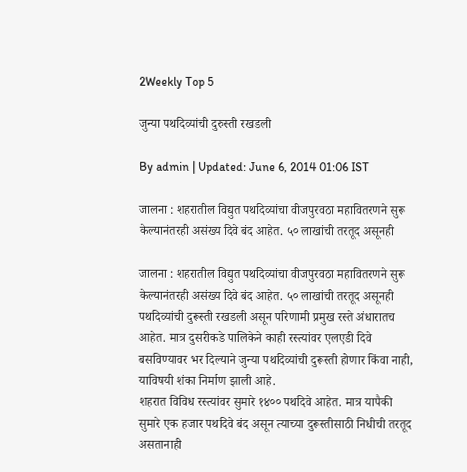2Weekly Top 5

जुन्या पथदिव्यांची दुरुस्ती रखडली

By admin | Updated: June 6, 2014 01:06 IST

जालना : शहरातील विद्युत पथदिव्यांचा वीजपुरवठा महावितरणने सुरू केल्यानंतरही असंख्य दिवे बंद आहेत. ५० लाखांची तरतूद असूनही

जालना : शहरातील विद्युत पथदिव्यांचा वीजपुरवठा महावितरणने सुरू केल्यानंतरही असंख्य दिवे बंद आहेत. ५० लाखांची तरतूद असूनही पथदिव्यांची दुरूस्ती रखडली असून परिणामी प्रमुख रस्ते अंधारातच आहेत. मात्र दुसरीकडे पालिकेने काही रस्त्यांवर एलएडी दिवे बसविण्यावर भर दिल्याने जुन्या पथदिव्यांची दुरूस्ती होणार किंवा नाही, याविषयी शंका निर्माण झाली आहे.
शहरात विविध रस्त्यांवर सुमारे १४०० पथदिवे आहेत. मात्र यापैकी सुमारे एक हजार पथदिवे बंद असून त्याच्या दुरूस्तीसाठी निधीची तरतूद असतानाही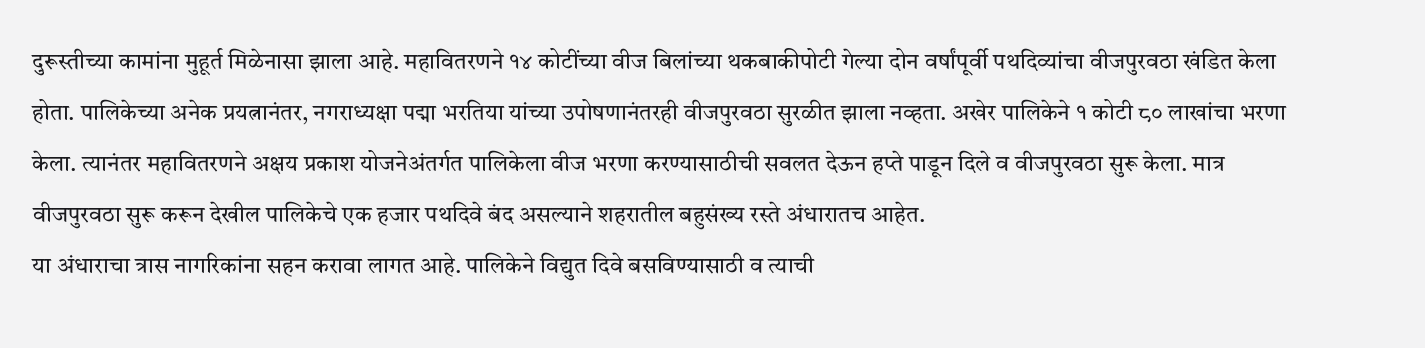दुरूस्तीच्या कामांना मुहूर्त मिळेनासा झाला आहे. महावितरणने १४ कोटींच्या वीज बिलांच्या थकबाकीपोटी गेल्या दोन वर्षांपूर्वी पथदिव्यांचा वीजपुरवठा खंडित केला होता. पालिकेच्या अनेक प्रयत्नानंतर, नगराध्यक्षा पद्मा भरतिया यांच्या उपोषणानंतरही वीजपुरवठा सुरळीत झाला नव्हता. अखेर पालिकेने १ कोटी ८० लाखांचा भरणा केला. त्यानंतर महावितरणने अक्षय प्रकाश योजनेअंतर्गत पालिकेला वीज भरणा करण्यासाठीची सवलत देऊन हप्ते पाडून दिले व वीजपुरवठा सुरू केला. मात्र वीजपुरवठा सुरू करून देखील पालिकेचे एक हजार पथदिवे बंद असल्याने शहरातील बहुसंख्य रस्ते अंधारातच आहेत.
या अंधाराचा त्रास नागरिकांना सहन करावा लागत आहे. पालिकेने विद्युत दिवे बसविण्यासाठी व त्याची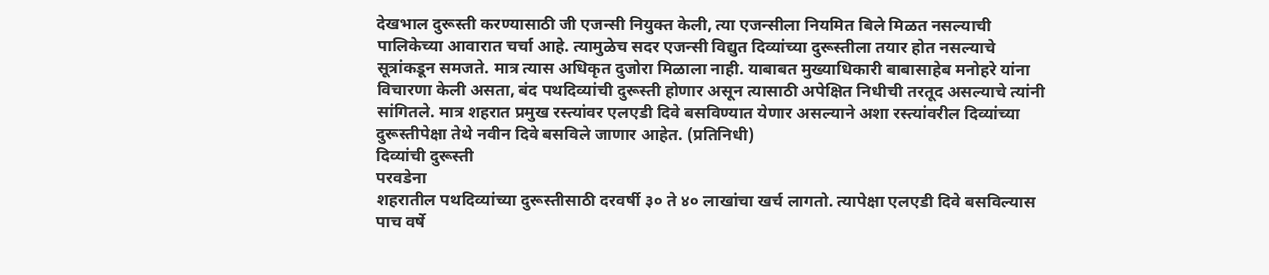देखभाल दुरूस्ती करण्यासाठी जी एजन्सी नियुक्त केली, त्या एजन्सीला नियमित बिले मिळत नसल्याची पालिकेच्या आवारात चर्चा आहे. त्यामुळेच सदर एजन्सी विद्युत दिव्यांच्या दुरूस्तीला तयार होत नसल्याचे सूत्रांकडून समजते. मात्र त्यास अधिकृत दुजोरा मिळाला नाही. याबाबत मुख्याधिकारी बाबासाहेब मनोहरे यांना विचारणा केली असता, बंद पथदिव्यांची दुरूस्ती होणार असून त्यासाठी अपेक्षित निधीची तरतूद असल्याचे त्यांनी सांगितले. मात्र शहरात प्रमुख रस्त्यांवर एलएडी दिवे बसविण्यात येणार असल्याने अशा रस्त्यांवरील दिव्यांच्या दुरूस्तीपेक्षा तेथे नवीन दिवे बसविले जाणार आहेत. (प्रतिनिधी)
दिव्यांची दुरूस्ती
परवडेना
शहरातील पथदिव्यांच्या दुरूस्तीसाठी दरवर्षी ३० ते ४० लाखांचा खर्च लागतो. त्यापेक्षा एलएडी दिवे बसविल्यास पाच वर्षे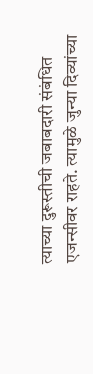त्याच्या दुरूस्तीची जबाबदारी संबंधित एजन्सीवर राहते. त्यामुळे जुन्या दिव्यांच्या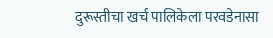दुरूस्तीचा खर्च पालिकेला परवडेनासा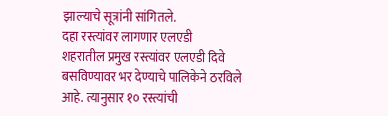झाल्याचे सूत्रांनी सांगितले.
दहा रस्त्यांवर लागणार एलएडी
शहरातील प्रमुख रस्त्यांवर एलएडी दिवे बसविण्यावर भर देण्याचे पालिकेने ठरविले आहे. त्यानुसार १० रस्त्यांची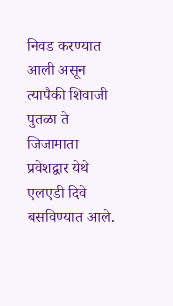निवड करण्यात आली असून त्यापैकी शिवाजी पुतळा ते जिजामाता प्रवेशद्वार येथे एलएडी दिवे बसविण्यात आले.